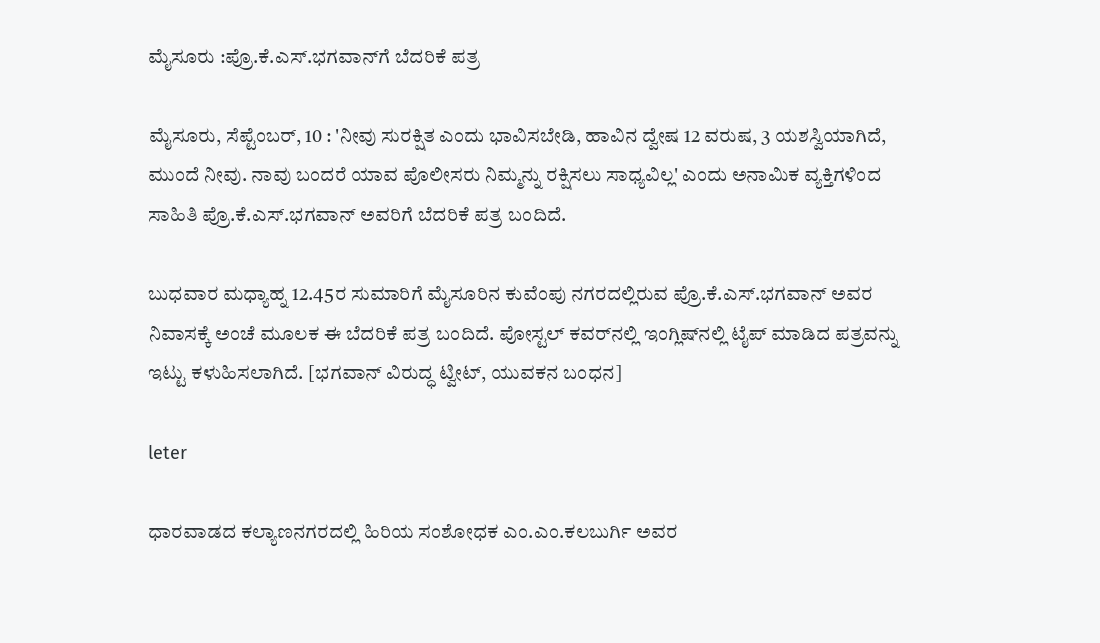ಮೈಸೂರು :ಪ್ರೊ.ಕೆ.ಎಸ್‌.ಭಗವಾನ್‌ಗೆ ಬೆದರಿಕೆ ಪತ್ರ

ಮೈಸೂರು, ಸೆಪ್ಟೆಂಬರ್, 10 : 'ನೀವು ಸುರಕ್ಷಿತ ಎಂದು ಭಾವಿಸಬೇಡಿ, ಹಾವಿನ ದ್ವೇಷ 12 ವರುಷ, 3 ಯಶಸ್ವಿಯಾಗಿದೆ, ಮುಂದೆ ನೀವು. ನಾವು ಬಂದರೆ ಯಾವ ಪೊಲೀಸರು ನಿಮ್ಮನ್ನು ರಕ್ಷಿಸಲು ಸಾಧ್ಯವಿಲ್ಲ' ಎಂದು ಅನಾಮಿಕ ವ್ಯಕ್ತಿಗಳಿಂದ ಸಾಹಿತಿ ಪ್ರೊ.ಕೆ.ಎಸ್‌.ಭಗವಾನ್‌ ಅವರಿಗೆ ಬೆದರಿಕೆ ಪತ್ರ ಬಂದಿದೆ.

ಬುಧವಾರ ಮಧ್ಯಾಹ್ನ 12.45ರ ಸುಮಾರಿಗೆ ಮೈಸೂರಿನ ಕುವೆಂಪು ನಗರದಲ್ಲಿರುವ ಪ್ರೊ.ಕೆ.ಎಸ್.ಭಗವಾನ್ ಅವರ ನಿವಾಸಕ್ಕೆ ಅಂಚೆ ಮೂಲಕ ಈ ಬೆದರಿಕೆ ಪತ್ರ ಬಂದಿದೆ. ಪೋಸ್ಟಲ್ ಕವರ್‌ನಲ್ಲಿ ಇಂಗ್ಲಿಷ್‌ನಲ್ಲಿ ಟೈಪ್ ಮಾಡಿದ ಪತ್ರವನ್ನು ಇಟ್ಟು ಕಳುಹಿಸಲಾಗಿದೆ. [ಭಗವಾನ್ ವಿರುದ್ಧ ಟ್ವೀಟ್, ಯುವಕನ ಬಂಧನ]

leter

ಧಾರವಾಡದ ಕಲ್ಯಾಣನಗರದಲ್ಲಿ ಹಿರಿಯ ಸಂಶೋಧಕ ಎಂ.ಎಂ.ಕಲಬುರ್ಗಿ ಅವರ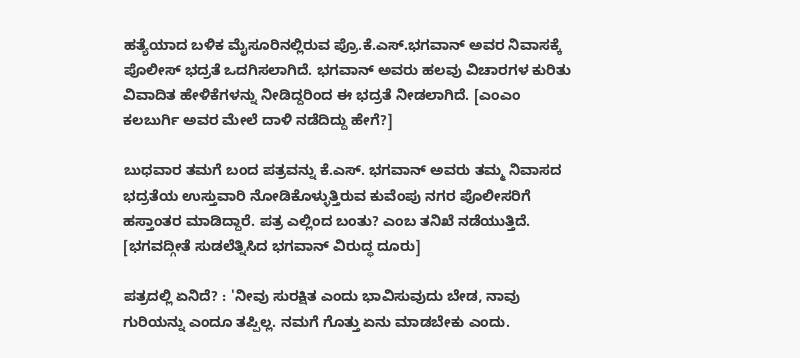ಹತ್ಯೆಯಾದ ಬಳಿಕ ಮೈಸೂರಿನಲ್ಲಿರುವ ಪ್ರೊ.ಕೆ.ಎಸ್‌.ಭಗವಾನ್‌ ಅವರ ನಿವಾಸಕ್ಕೆ ಪೊಲೀಸ್‌ ಭದ್ರತೆ ಒದಗಿಸಲಾಗಿದೆ. ಭಗವಾನ್‌ ಅವರು ಹಲವು ವಿಚಾರಗಳ ಕುರಿತು ವಿವಾದಿತ ಹೇಳಿಕೆಗಳನ್ನು ನೀಡಿದ್ದರಿಂದ ಈ ಭದ್ರತೆ ನೀಡಲಾಗಿದೆ. [ಎಂಎಂ ಕಲಬುರ್ಗಿ ಅವರ ಮೇಲೆ ದಾಳಿ ನಡೆದಿದ್ದು ಹೇಗೆ?]

ಬುಧವಾರ ತಮಗೆ ಬಂದ ಪತ್ರವನ್ನು ಕೆ.ಎಸ್‌. ಭಗವಾನ್‌ ಅವರು ತಮ್ಮ ನಿವಾಸದ ಭದ್ರತೆಯ ಉಸ್ತುವಾರಿ ನೋಡಿಕೊಳ್ಳುತ್ತಿರುವ ಕುವೆಂಪು ನಗರ ಪೊಲೀಸರಿಗೆ ಹಸ್ತಾಂತರ ಮಾಡಿದ್ದಾರೆ. ಪತ್ರ ಎಲ್ಲಿಂದ ಬಂತು? ಎಂಬ ತನಿಖೆ ನಡೆಯುತ್ತಿದೆ. [ಭಗವದ್ಗೀತೆ ಸುಡಲೆತ್ನಿಸಿದ ಭಗವಾನ್ ವಿರುದ್ಧ ದೂರು]

ಪತ್ರದಲ್ಲಿ ಏನಿದೆ? : 'ನೀವು ಸುರಕ್ಷಿತ ಎಂದು ಭಾವಿಸುವುದು ಬೇಡ, ನಾವು ಗುರಿಯನ್ನು ಎಂದೂ ತಪ್ಪಿಲ್ಲ. ನಮಗೆ ಗೊತ್ತು ಏನು ಮಾಡಬೇಕು ಎಂದು.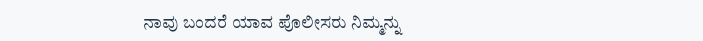ನಾವು ಬಂದರೆ ಯಾವ ಪೊಲೀಸರು ನಿಮ್ಮನ್ನು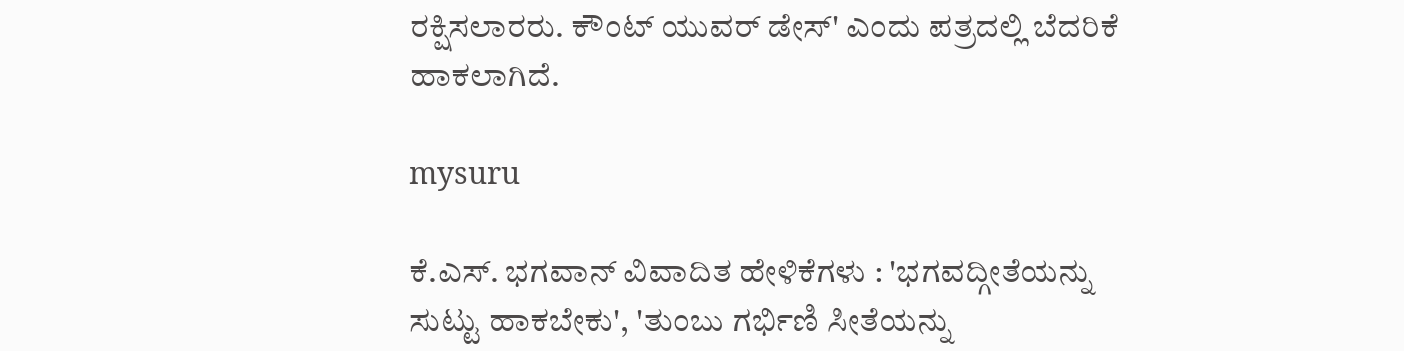ರಕ್ಷಿಸಲಾರರು. ಕೌಂಟ್ ಯುವರ್ ಡೇಸ್' ಎಂದು ಪತ್ರದಲ್ಲಿ ಬೆದರಿಕೆ ಹಾಕಲಾಗಿದೆ.

mysuru

ಕೆ.ಎಸ್‌. ಭಗವಾನ್‌ ವಿವಾದಿತ ಹೇಳಿಕೆಗಳು : 'ಭಗವದ್ಗೀತೆಯನ್ನು ಸುಟ್ಟು ಹಾಕಬೇಕು', 'ತುಂಬು ಗರ್ಭಿಣಿ ಸೀತೆಯನ್ನು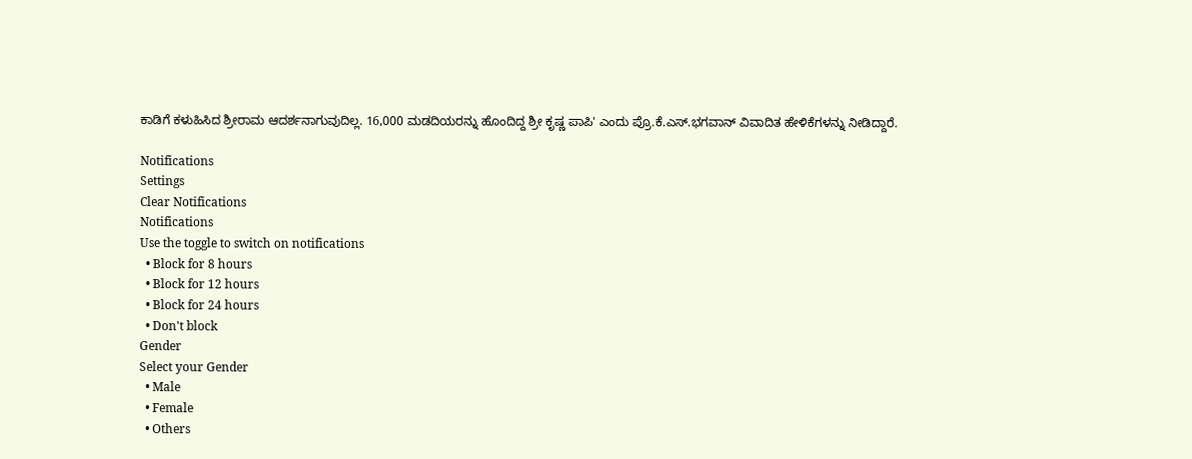ಕಾಡಿಗೆ ಕಳುಹಿಸಿದ ಶ್ರೀರಾಮ ಆದರ್ಶನಾಗುವುದಿಲ್ಲ. 16,000 ಮಡದಿಯರನ್ನು ಹೊಂದಿದ್ದ ಶ್ರೀ ಕೃಷ್ಣ ಪಾಪಿ' ಎಂದು ಪ್ರೊ.ಕೆ.ಎಸ್.ಭಗವಾನ್ ವಿವಾದಿತ ಹೇಳಿಕೆಗಳನ್ನು ನೀಡಿದ್ದಾರೆ.

Notifications
Settings
Clear Notifications
Notifications
Use the toggle to switch on notifications
  • Block for 8 hours
  • Block for 12 hours
  • Block for 24 hours
  • Don't block
Gender
Select your Gender
  • Male
  • Female
  • Others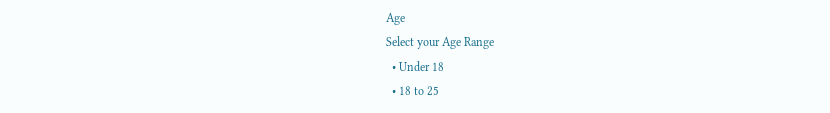Age
Select your Age Range
  • Under 18
  • 18 to 25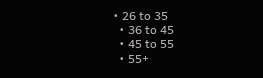• 26 to 35
  • 36 to 45
  • 45 to 55
  • 55+